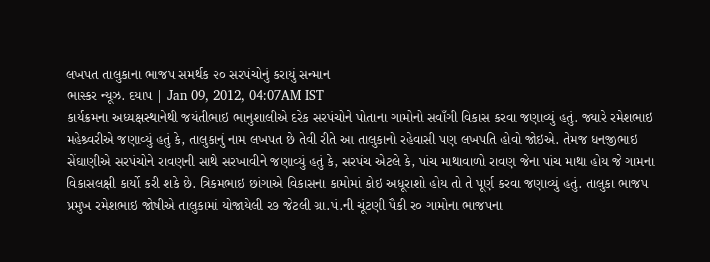લખપત તાલુકાના ભાજપ સમર્થક ૨૦ સરપંચોનું કરાયું સન્માન
ભાસ્કર ન્યૂઝ. દયાપ | Jan 09, 2012, 04:07AM IST
કાર્યક્રમના અધ્યક્ષસ્થાનેથી જયંતીભાઇ ભાનુશાલીએ દરેક સરપંચોને પોતાના ગામોનો સવાઁગી વિકાસ કરવા જણાવ્યું હતું. જ્યારે રમેશભાઇ મહેશ્ર્વરીએ જણાવ્યું હતું કે, તાલુકાનું નામ લખપત છે તેવી રીતે આ તાલુકાનો રહેવાસી પણ લખપતિ હોવો જોઇએ. તેમજ ધનજીભાઇ સેંઘાણીએ સરપંચોને રાવણની સાથે સરખાવીને જણાવ્યું હતું કે, સરપંચ એટલે કે, પાંચ માથાવાળો રાવણ જેના પાંચ માથા હોય જે ગામના વિકાસલક્ષી કાર્યો કરી શકે છે. ત્રિકમભાઇ છાંગાએ વિકાસના કામોમાં કોઇ અધૂરાશો હોય તો તે પૂર્ણ કરવા જણાવ્યું હતું. તાલુકા ભાજપ પ્રમુખ રમેશભાઇ જોષીએ તાલુકામાં યોજાયેલી ર૭ જેટલી ગ્રા.પં.ની ચૂંટણી પૈકી ર૦ ગામોના ભાજપના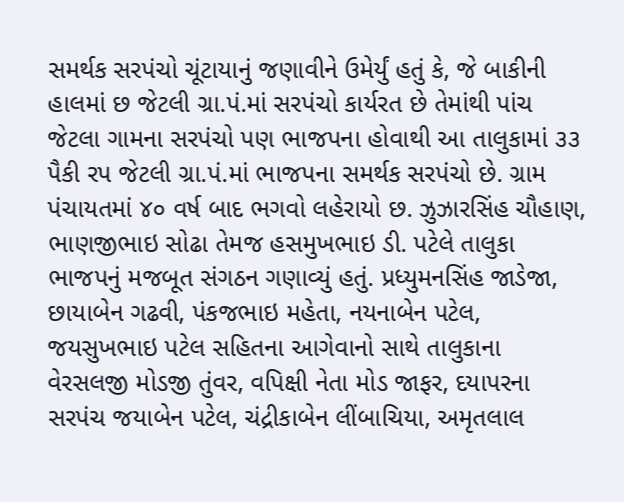સમર્થક સરપંચો ચૂંટાયાનું જણાવીને ઉમેર્યું હતું કે, જે બાકીની હાલમાં છ જેટલી ગ્રા.પં.માં સરપંચો કાર્યરત છે તેમાંથી પાંચ જેટલા ગામના સરપંચો પણ ભાજપના હોવાથી આ તાલુકામાં ૩૩ પૈકી રપ જેટલી ગ્રા.પં.માં ભાજપના સમર્થક સરપંચો છે. ગ્રામ પંચાયતમાં ૪૦ વર્ષ બાદ ભગવો લહેરાયો છ. ઝુઝારસિંહ ચૌહાણ, ભાણજીભાઇ સોઢા તેમજ હસમુખભાઇ ડી. પટેલે તાલુકા ભાજપનું મજબૂત સંગઠન ગણાવ્યું હતું. પ્રધ્યુમનસિંહ જાડેજા, છાયાબેન ગઢવી, પંકજભાઇ મહેતા, નયનાબેન પટેલ, જયસુખભાઇ પટેલ સહિતના આગેવાનો સાથે તાલુકાના વેરસલજી મોડજી તુંવર, વપિક્ષી નેતા મોડ જાફર, દયાપરના સરપંચ જયાબેન પટેલ, ચંદ્રીકાબેન લીંબાચિયા, અમૃતલાલ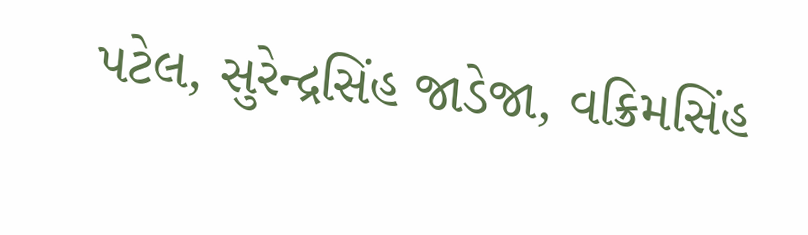પટેલ, સુરેન્દ્રસિંહ જાડેજા, વક્રિમસિંહ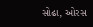સોઢા, ઓરસ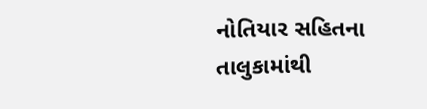નોતિયાર સહિતના તાલુકામાંથી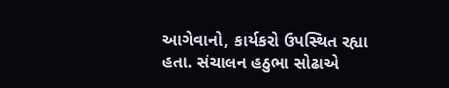આગેવાનો, કાર્યકરો ઉપસ્થિત રહ્યા હતા. સંચાલન હઠુભા સોઢાએ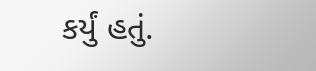કર્યું હતું.